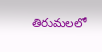తిరుమలలో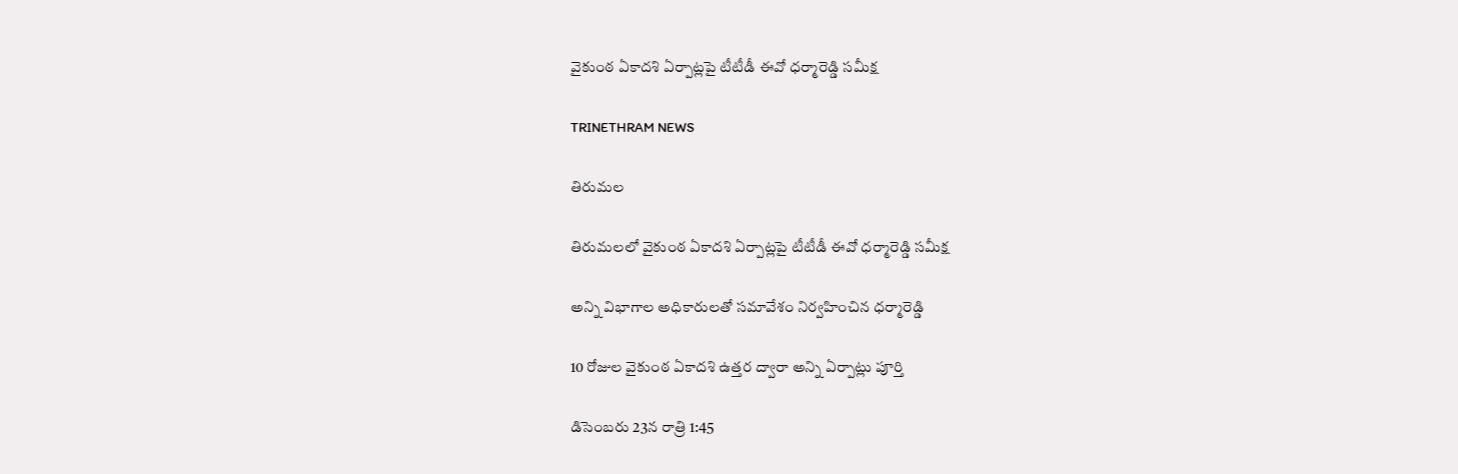వైకుంఠ ఏకాదశి ఏర్పాట్లపై టీటీడీ ఈవో ధర్మారెడ్డి సమీక్ష

TRINETHRAM NEWS

తిరుమల

తిరుమలలో వైకుంఠ ఏకాదశి ఏర్పాట్లపై టీటీడీ ఈవో ధర్మారెడ్డి సమీక్ష

అన్ని విభాగాల అధికారులతో సమావేశం నిర్వహించిన ధర్మారెడ్డి

10 రోజుల వైకుంఠ ఏకాదశి ఉత్తర ద్వారా అన్ని ఏర్పాట్లు పూర్తి

డిసెంబరు 23న రాత్రి 1:45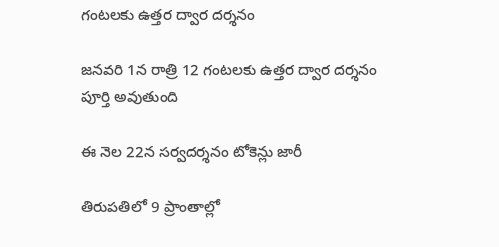గంటలకు ఉత్తర ద్వార దర్శనం

జనవరి 1న రాత్రి 12 గంటలకు ఉత్తర ద్వార దర్శనం పూర్తి అవుతుంది

ఈ నెల 22న సర్వదర్శనం టోకెన్లు జారీ

తిరుపతిలో 9 ప్రాంతాల్లో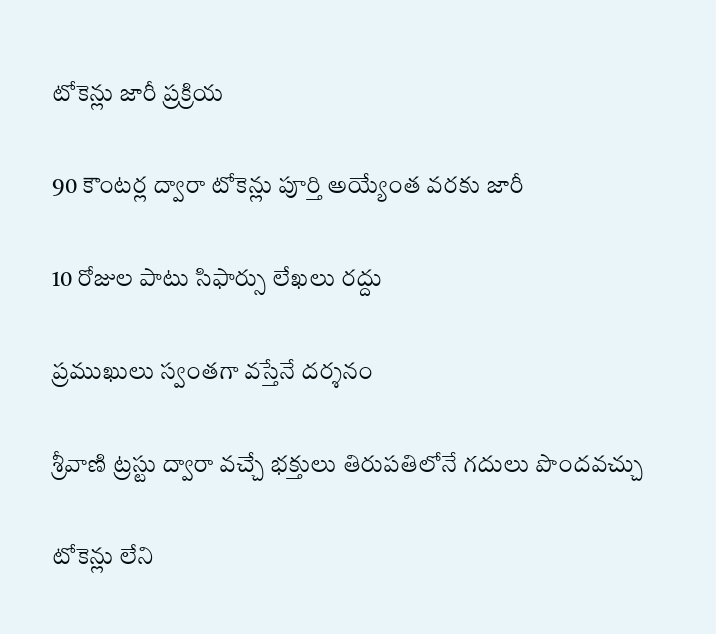టోకెన్లు జారీ ప్రక్రియ

90 కౌంటర్ల ద్వారా టోకెన్లు పూర్తి అయ్యేంత వరకు జారీ

10 రోజుల పాటు సిఫార్సు లేఖలు రద్దు

ప్రముఖులు స్వంతగా వస్తేనే దర్శనం

శ్రీవాణి ట్రస్టు ద్వారా వచ్చే భక్తులు తిరుపతిలోనే గదులు పొందవచ్చు

టోకెన్లు లేని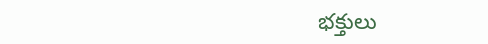భక్తులు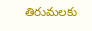తిరుమలకు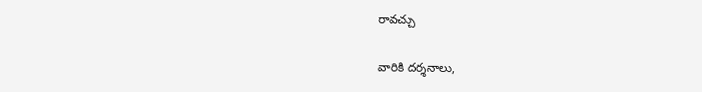రావచ్చు

వారికి దర్శనాలు,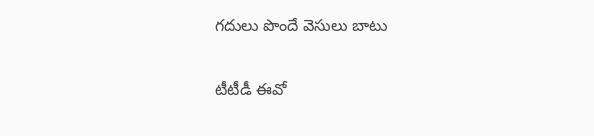గదులు పొందే వెసులు బాటు

టీటీడీ ఈవో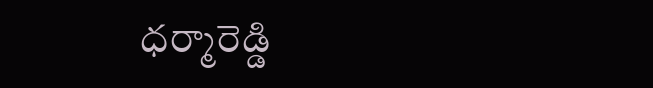ధర్మారెడ్డి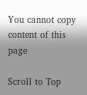You cannot copy content of this page

Scroll to Top